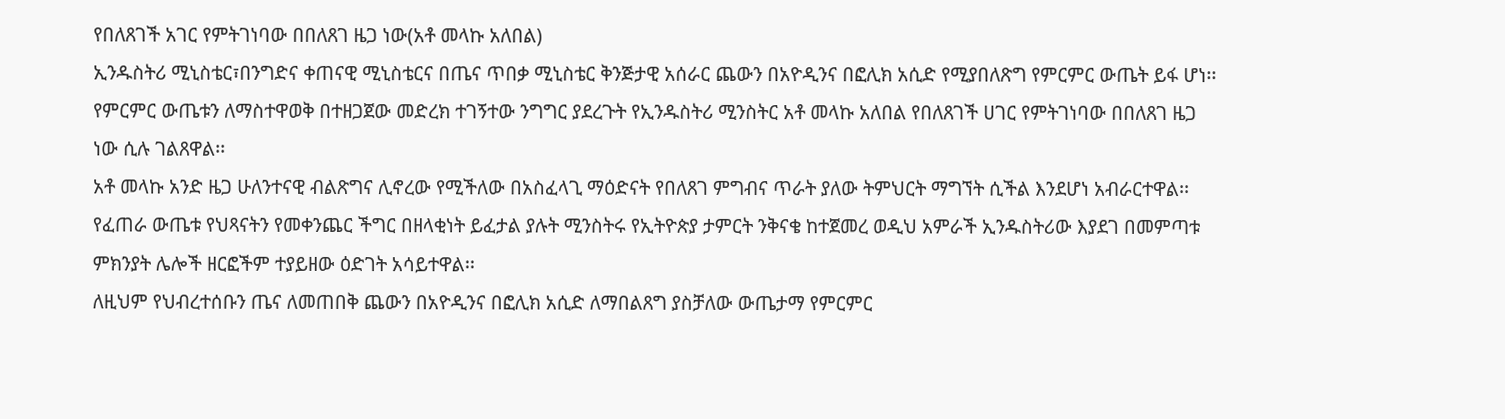የበለጸገች አገር የምትገነባው በበለጸገ ዜጋ ነው(አቶ መላኩ አለበል)
ኢንዱስትሪ ሚኒስቴር፣በንግድና ቀጠናዊ ሚኒስቴርና በጤና ጥበቃ ሚኒስቴር ቅንጅታዊ አሰራር ጨውን በአዮዲንና በፎሊክ አሲድ የሚያበለጽግ የምርምር ውጤት ይፋ ሆነ፡፡
የምርምር ውጤቱን ለማስተዋወቅ በተዘጋጀው መድረክ ተገኝተው ንግግር ያደረጉት የኢንዱስትሪ ሚንስትር አቶ መላኩ አለበል የበለጸገች ሀገር የምትገነባው በበለጸገ ዜጋ ነው ሲሉ ገልጸዋል፡፡
አቶ መላኩ አንድ ዜጋ ሁለንተናዊ ብልጽግና ሊኖረው የሚችለው በአስፈላጊ ማዕድናት የበለጸገ ምግብና ጥራት ያለው ትምህርት ማግኘት ሲችል እንደሆነ አብራርተዋል፡፡
የፈጠራ ውጤቱ የህጻናትን የመቀንጨር ችግር በዘላቂነት ይፈታል ያሉት ሚንስትሩ የኢትዮጵያ ታምርት ንቅናቄ ከተጀመረ ወዲህ አምራች ኢንዱስትሪው እያደገ በመምጣቱ ምክንያት ሌሎች ዘርፎችም ተያይዘው ዕድገት አሳይተዋል፡፡
ለዚህም የህብረተሰቡን ጤና ለመጠበቅ ጨውን በአዮዲንና በፎሊክ አሲድ ለማበልጸግ ያስቻለው ውጤታማ የምርምር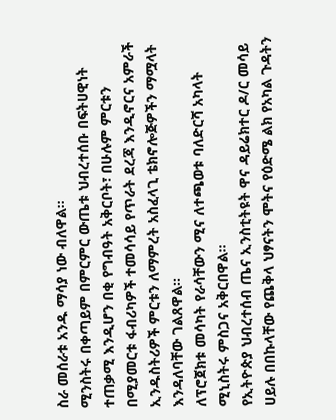ስራ መሰራቱ አንዱ ማሳያ ነው ብለዋል፡፡
ሚንስትሩ በቀጣይም በምርምር ውጤቱ ህብረተሰቡ በፍትሀዊነት ተጠቃሚ እንዲሆን በቂ የግብዓት አቅርቦት፣ በሁሉም ምርቱን በሚያመርቱ ፋብሪካዎች ተመሳሳይ የጥራት ደረጃ እንዲኖርና አምራች ኢንዱስትሪዎች ምርቱን ለማምረት አስፈላጊ ቴክኖሎጅዎችን ማሟላት እንዳለባቸው ገልጸዋል፡፡
ለፕሮጀክቱ መሳካት የራሳቸውን ሚና ለተጫወቱ ባለድርሻ አካላት ሚኒስትሩ ምስጋና አቅርበዋል፡፡
የኢትዮጵያ ህብረተሰብ ጤና ኢንስቲትዩት ዋና ዳይሬክተር ዶ/ር መሳይ ሀይሉ በበኩላቸው የጨቅላ ህፃናትን ሞትና የዕድሜ ልክ የአካል ጉዳትን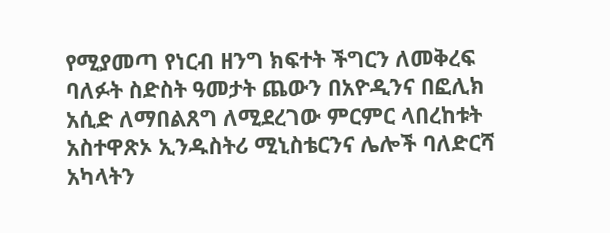የሚያመጣ የነርብ ዘንግ ክፍተት ችግርን ለመቅረፍ ባለፉት ስድስት ዓመታት ጨውን በአዮዲንና በፎሊክ አሲድ ለማበልጸግ ለሚደረገው ምርምር ላበረከቱት አስተዋጽኦ ኢንዱስትሪ ሚኒስቴርንና ሌሎች ባለድርሻ አካላትን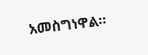አመስግነዋል፡፡